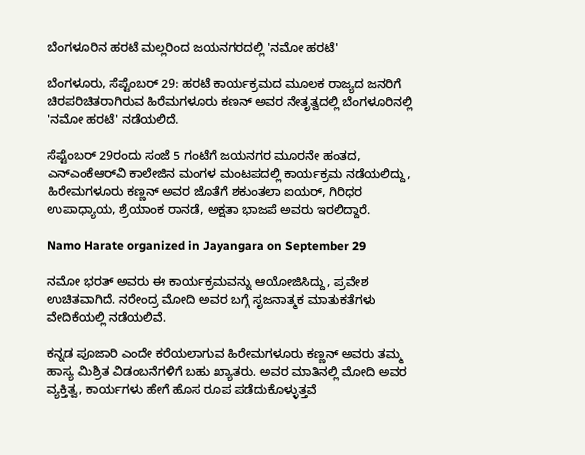ಬೆಂಗಳೂರಿನ ಹರಟೆ ಮಲ್ಲರಿಂದ ಜಯನಗರದಲ್ಲಿ 'ನಮೋ ಹರಟೆ'

ಬೆಂಗಳೂರು, ಸೆಪ್ಟೆಂಬರ್ 29: ಹರಟೆ ಕಾರ್ಯಕ್ರಮದ ಮೂಲಕ ರಾಜ್ಯದ ಜನರಿಗೆ ಚಿರಪರಿಚಿತರಾಗಿರುವ ಹಿರೆಮಗಳೂರು ಕಣನ್ ಅವರ ನೇತೃತ್ವದಲ್ಲಿ ಬೆಂಗಳೂರಿನಲ್ಲಿ 'ನಮೋ ಹರಟೆ' ನಡೆಯಲಿದೆ.

ಸೆಪ್ಟೆಂಬರ್ 29ರಂದು ಸಂಜೆ 5 ಗಂಟೆಗೆ ಜಯನಗರ ಮೂರನೇ ಹಂತದ, ಎನ್‌ಎಂಕೆಆರ್‌ವಿ ಕಾಲೇಜಿನ ಮಂಗಳ ಮಂಟಪದಲ್ಲಿ ಕಾರ್ಯಕ್ರಮ ನಡೆಯಲಿದ್ದು, ಹಿರೇಮಗಳೂರು ಕಣ್ಣನ್ ಅವರ ಜೊತೆಗೆ ಶಕುಂತಲಾ ಐಯರ್, ಗಿರಿಧರ ಉಪಾಧ್ಯಾಯ, ಶ್ರೆಯಾಂಕ ರಾನಡೆ, ಅಕ್ಷತಾ ಭಾಜಪೆ ಅವರು ಇರಲಿದ್ದಾರೆ.

Namo Harate organized in Jayangara on September 29

ನಮೋ ಭರತ್‌ ಅವರು ಈ ಕಾರ್ಯಕ್ರಮವನ್ನು ಆಯೋಜಿಸಿದ್ದು, ಪ್ರವೇಶ ಉಚಿತವಾಗಿದೆ. ನರೇಂದ್ರ ಮೋದಿ ಅವರ ಬಗ್ಗೆ ಸೃಜನಾತ್ಮಕ ಮಾತುಕತೆಗಳು ವೇದಿಕೆಯಲ್ಲಿ ನಡೆಯಲಿವೆ.

ಕನ್ನಡ ಪೂಜಾರಿ ಎಂದೇ ಕರೆಯಲಾಗುವ ಹಿರೇಮಗಳೂರು ಕಣ್ಣನ್ ಅವರು ತಮ್ಮ ಹಾಸ್ಯ ಮಿಶ್ರಿತ ವಿಡಂಬನೆಗಳಿಗೆ ಬಹು ಖ್ಯಾತರು. ಅವರ ಮಾತಿನಲ್ಲಿ ಮೋದಿ ಅವರ ವ್ಯಕ್ತಿತ್ವ, ಕಾರ್ಯಗಳು ಹೇಗೆ ಹೊಸ ರೂಪ ಪಡೆದುಕೊಳ್ಳುತ್ತವೆ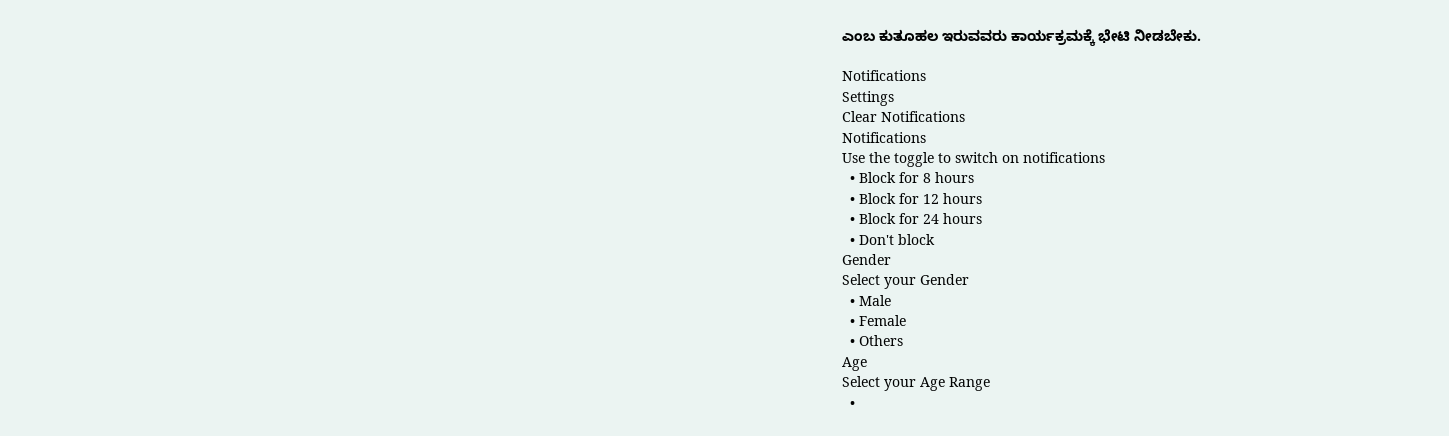ಎಂಬ ಕುತೂಹಲ ಇರುವವರು ಕಾರ್ಯಕ್ರಮಕ್ಕೆ ಭೇಟಿ ನೀಡಬೇಕು.

Notifications
Settings
Clear Notifications
Notifications
Use the toggle to switch on notifications
  • Block for 8 hours
  • Block for 12 hours
  • Block for 24 hours
  • Don't block
Gender
Select your Gender
  • Male
  • Female
  • Others
Age
Select your Age Range
  •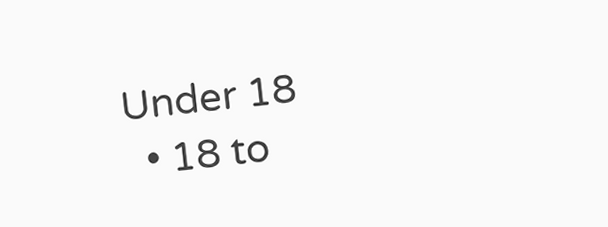Under 18
  • 18 to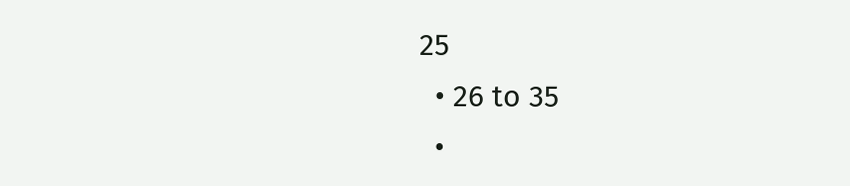25
  • 26 to 35
  •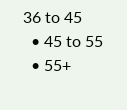36 to 45
  • 45 to 55
  • 55+